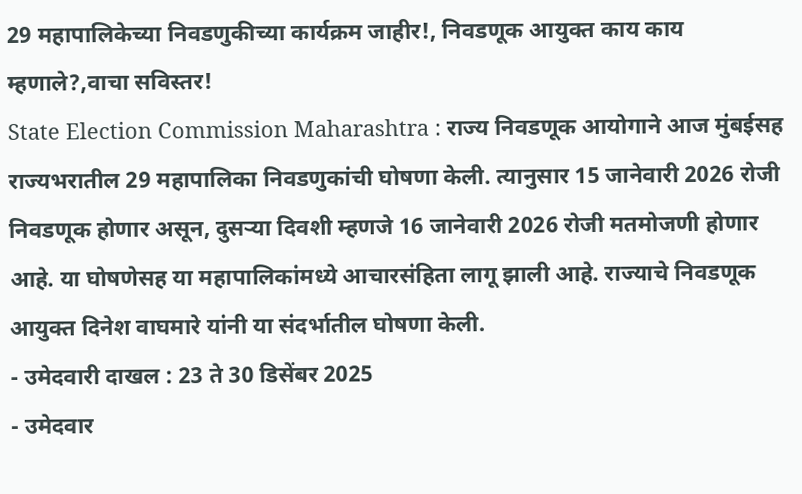29 महापालिकेच्या निवडणुकीच्या कार्यक्रम जाहीर!, निवडणूक आयुक्त काय काय म्हणाले?,वाचा सविस्तर!
State Election Commission Maharashtra : राज्य निवडणूक आयोगाने आज मुंबईसह राज्यभरातील 29 महापालिका निवडणुकांची घोषणा केली. त्यानुसार 15 जानेवारी 2026 रोजी निवडणूक होणार असून, दुसऱ्या दिवशी म्हणजे 16 जानेवारी 2026 रोजी मतमोजणी होणार आहे. या घोषणेसह या महापालिकांमध्ये आचारसंहिता लागू झाली आहे. राज्याचे निवडणूक आयुक्त दिनेश वाघमारे यांनी या संदर्भातील घोषणा केली.
- उमेदवारी दाखल : 23 ते 30 डिसेंबर 2025
- उमेदवार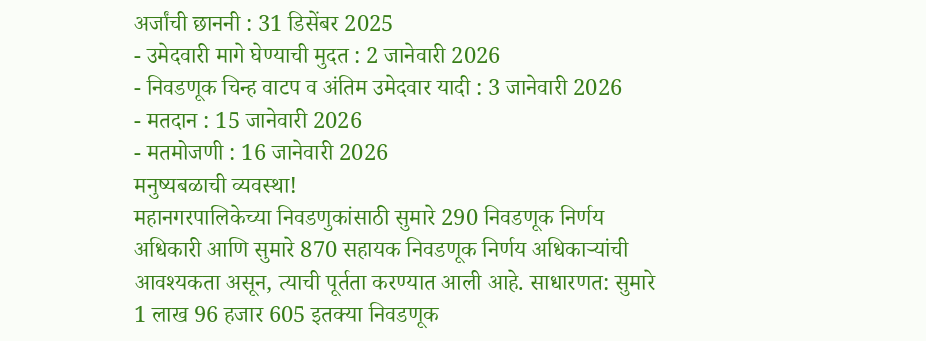अर्जांची छाननी : 31 डिसेंबर 2025
- उमेदवारी मागे घेण्याची मुदत : 2 जानेवारी 2026
- निवडणूक चिन्ह वाटप व अंतिम उमेदवार यादी : 3 जानेवारी 2026
- मतदान : 15 जानेवारी 2026
- मतमोजणी : 16 जानेवारी 2026
मनुष्यबळाची व्यवस्था!
महानगरपालिकेच्या निवडणुकांसाठी सुमारे 290 निवडणूक निर्णय अधिकारी आणि सुमारे 870 सहायक निवडणूक निर्णय अधिकाऱ्यांची आवश्यकता असून, त्याची पूर्तता करण्यात आली आहे. साधारणत: सुमारे 1 लाख 96 हजार 605 इतक्या निवडणूक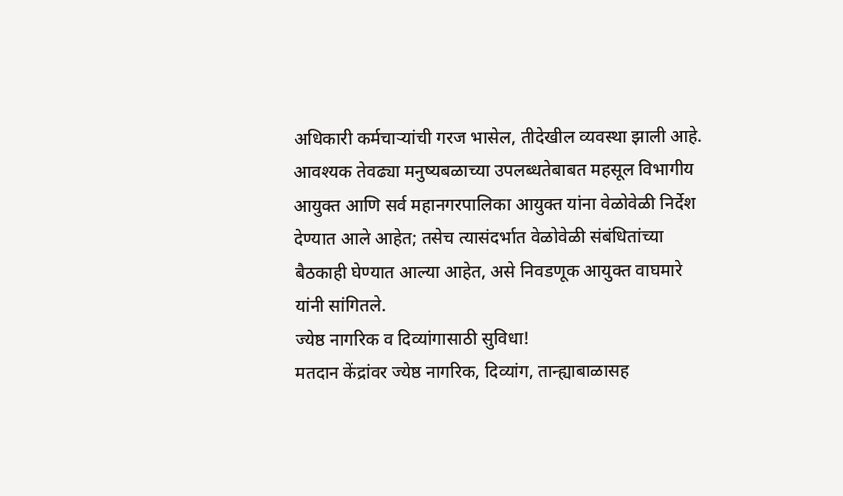अधिकारी कर्मचाऱ्यांची गरज भासेल, तीदेखील व्यवस्था झाली आहे.
आवश्यक तेवढ्या मनुष्यबळाच्या उपलब्धतेबाबत महसूल विभागीय आयुक्त आणि सर्व महानगरपालिका आयुक्त यांना वेळोवेळी निर्देश देण्यात आले आहेत; तसेच त्यासंदर्भात वेळोवेळी संबंधितांच्या बैठकाही घेण्यात आल्या आहेत, असे निवडणूक आयुक्त वाघमारे यांनी सांगितले.
ज्येष्ठ नागरिक व दिव्यांगासाठी सुविधा!
मतदान केंद्रांवर ज्येष्ठ नागरिक, दिव्यांग, तान्ह्याबाळासह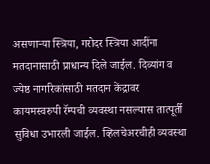असणाऱ्या स्त्रिया, गरोदर स्त्रिया आदींना मतदानासाठी प्राधान्य दिले जाईल. दिव्यांग व ज्येष्ठ नागरिकांसाठी मतदान केंद्रावर कायमस्वरुपी रॅम्पची व्यवस्था नसल्यास तात्पूर्ती सुविधा उभारली जाईल. व्हिलचेअरचीही व्यवस्था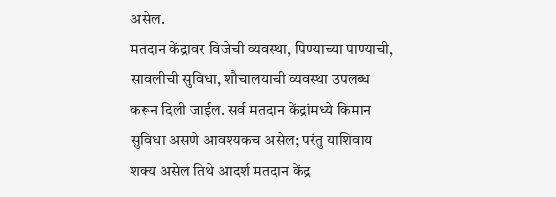असेल.
मतदान केंद्रावर विजेची व्यवस्था, पिण्याच्या पाण्याची, सावलीची सुविधा, शौचालयाची व्यवस्था उपलब्ध करून दिली जाईल. सर्व मतदान केंद्रांमध्ये किमान सुविधा असणे आवश्यकच असेल; परंतु याशिवाय शक्य असेल तिथे आदर्श मतदान केंद्र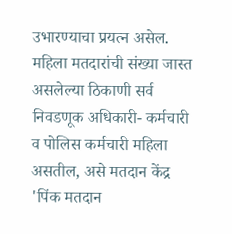उभारण्याचा प्रयत्न असेल. महिला मतदारांची संख्या जास्त असलेल्या ठिकाणी सर्व निवडणूक अधिकारी- कर्मचारी व पोलिस कर्मचारी महिला असतील, असे मतदान केंद्र 'पिंक मतदान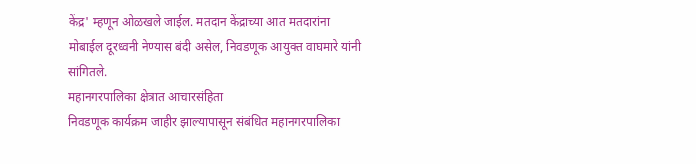केंद्र' म्हणून ओळखले जाईल. मतदान केंद्राच्या आत मतदारांना मोबाईल दूरध्वनी नेण्यास बंदी असेल, निवडणूक आयुक्त वाघमारे यांनी सांगितले.
महानगरपालिका क्षेत्रात आचारसंहिता
निवडणूक कार्यक्रम जाहीर झाल्यापासून संबंधित महानगरपालिका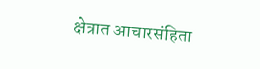क्षेत्रात आचारसंहिता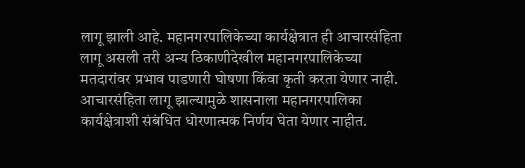लागू झाली आहे. महानगरपालिकेच्या कार्यक्षेत्रात ही आचारसंहिता लागू असली तरी अन्य ठिकाणीदेखील महानगरपालिकेच्या मतदारांवर प्रभाव पाडणारी घोषणा किंवा कृती करता येणार नाही. आचारसंहिता लागू झाल्यामुळे शासनाला महानगरपालिका कार्यक्षेत्राशी संबंधित धोरणात्मक निर्णय घेता येणार नाहीत.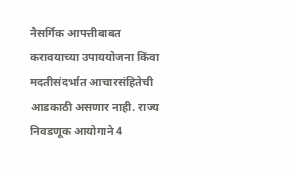नैसर्गिक आपत्तीबाबत करावयाच्या उपाययोजना किंवा मदतीसंदर्भात आचारसंहितेची आडकाठी असणार नाही. राज्य निवडणूक आयोगाने 4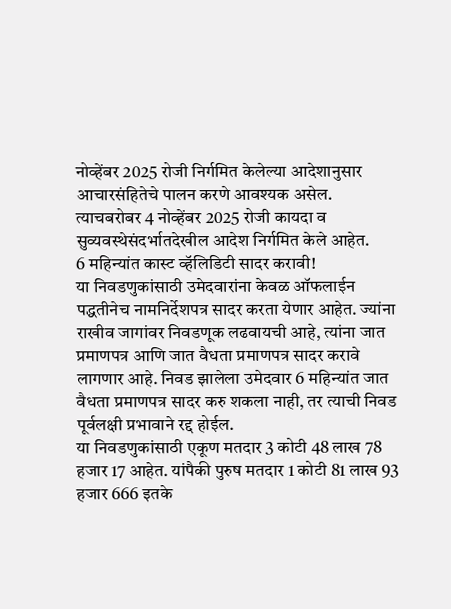नोव्हेंबर 2025 रोजी निर्गमित केलेल्या आदेशानुसार आचारसंहितेचे पालन करणे आवश्यक असेल. त्याचबरोबर 4 नोव्हेंबर 2025 रोजी कायदा व सुव्यवस्थेसंदर्भातदेखील आदेश निर्गमित केले आहेत.
6 महिन्यांत कास्ट व्हॅलिडिटी सादर करावी!
या निवडणुकांसाठी उमेदवारांना केवळ ऑफलाईन पद्धतीनेच नामनिर्देशपत्र सादर करता येणार आहेत. ज्यांना राखीव जागांवर निवडणूक लढवायची आहे, त्यांना जात प्रमाणपत्र आणि जात वैधता प्रमाणपत्र सादर करावे लागणार आहे. निवड झालेला उमेदवार 6 महिन्यांत जात वैधता प्रमाणपत्र सादर करु शकला नाही, तर त्याची निवड पूर्वलक्षी प्रभावाने रद्द होईल.
या निवडणुकांसाठी एकूण मतदार 3 कोटी 48 लाख 78 हजार 17 आहेत. यांपैकी पुरुष मतदार 1 कोटी 81 लाख 93 हजार 666 इतके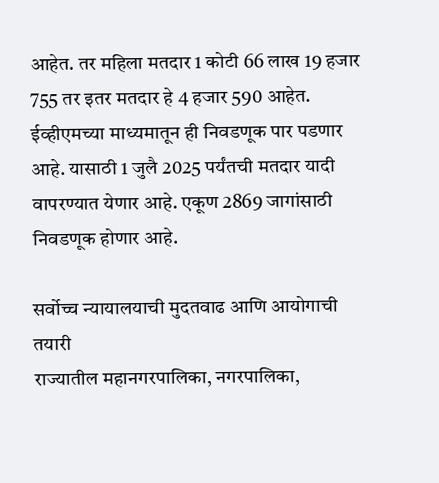आहेत. तर महिला मतदार 1 कोटी 66 लाख 19 हजार 755 तर इतर मतदार हे 4 हजार 590 आहेत. ईव्हीएमच्या माध्यमातून ही निवडणूक पार पडणार आहे. यासाठी 1 जुलै 2025 पर्यंतची मतदार यादी वापरण्यात येणार आहे. एकूण 2869 जागांसाठी निवडणूक होणार आहे.

सर्वोच्च न्यायालयाची मुदतवाढ आणि आयोगाची तयारी
राज्यातील महानगरपालिका, नगरपालिका,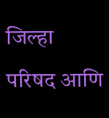जिल्हा परिषद आणि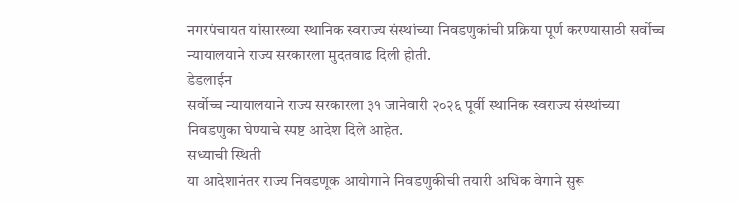नगरपंचायत यांसारख्या स्थानिक स्वराज्य संस्थांच्या निवडणुकांची प्रक्रिया पूर्ण करण्यासाठी सर्वोच्च न्यायालयाने राज्य सरकारला मुदतवाढ दिली होती.
डेडलाईन
सर्वोच्च न्यायालयाने राज्य सरकारला ३१ जानेवारी २०२६ पूर्वी स्थानिक स्वराज्य संस्थांच्या निवडणुका घेण्याचे स्पष्ट आदेश दिले आहेत.
सध्याची स्थिती
या आदेशानंतर राज्य निवडणूक आयोगाने निवडणुकीची तयारी अधिक वेगाने सुरू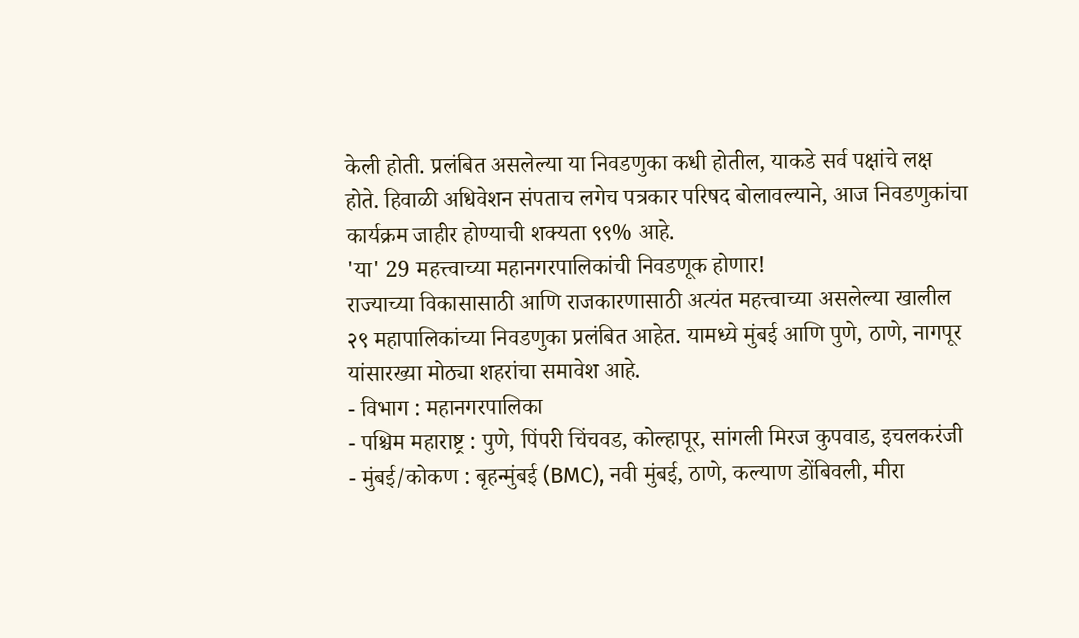केली होती. प्रलंबित असलेल्या या निवडणुका कधी होतील, याकडे सर्व पक्षांचे लक्ष होते. हिवाळी अधिवेशन संपताच लगेच पत्रकार परिषद बोलावल्याने, आज निवडणुकांचा कार्यक्रम जाहीर होण्याची शक्यता ९९% आहे.
'या' 29 महत्त्वाच्या महानगरपालिकांची निवडणूक होणार!
राज्याच्या विकासासाठी आणि राजकारणासाठी अत्यंत महत्त्वाच्या असलेल्या खालील २९ महापालिकांच्या निवडणुका प्रलंबित आहेत. यामध्ये मुंबई आणि पुणे, ठाणे, नागपूर यांसारख्या मोठ्या शहरांचा समावेश आहे.
- विभाग : महानगरपालिका
- पश्चिम महाराष्ट्र : पुणे, पिंपरी चिंचवड, कोल्हापूर, सांगली मिरज कुपवाड, इचलकरंजी
- मुंबई/कोकण : बृहन्मुंबई (BMC), नवी मुंबई, ठाणे, कल्याण डोंबिवली, मीरा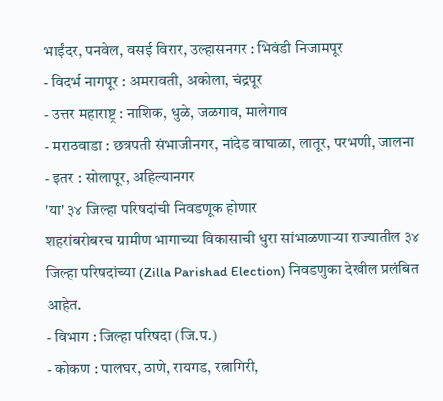भाईंदर, पनवेल, वसई विरार, उल्हासनगर : भिवंडी निजामपूर
- विदर्भ नागपूर : अमरावती, अकोला, चंद्रपूर
- उत्तर महाराष्ट्र : नाशिक, धुळे, जळगाव, मालेगाव
- मराठवाडा : छत्रपती संभाजीनगर, नांदेड वाघाळा, लातूर, परभणी, जालना
- इतर : सोलापूर, अहिल्यानगर
'या' ३४ जिल्हा परिषदांची निवडणूक होणार
शहरांबरोबरच ग्रामीण भागाच्या विकासाची धुरा सांभाळणाऱ्या राज्यातील ३४ जिल्हा परिषदांच्या (Zilla Parishad Election) निवडणुका देखील प्रलंबित आहेत.
- विभाग : जिल्हा परिषदा (जि.प.)
- कोकण : पालघर, ठाणे, रायगड, रत्नागिरी,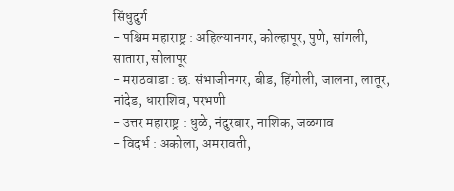सिंधुदुर्ग
- पश्चिम महाराष्ट्र : अहिल्यानगर, कोल्हापूर, पुणे, सांगली, सातारा, सोलापूर
- मराठवाडा : छ. संभाजीनगर, बीड, हिंगोली, जालना, लातूर, नांदेड, धाराशिव, परभणी
- उत्तर महाराष्ट्र : धुळे, नंदुरबार, नाशिक, जळगाव
- विदर्भ : अकोला, अमरावती,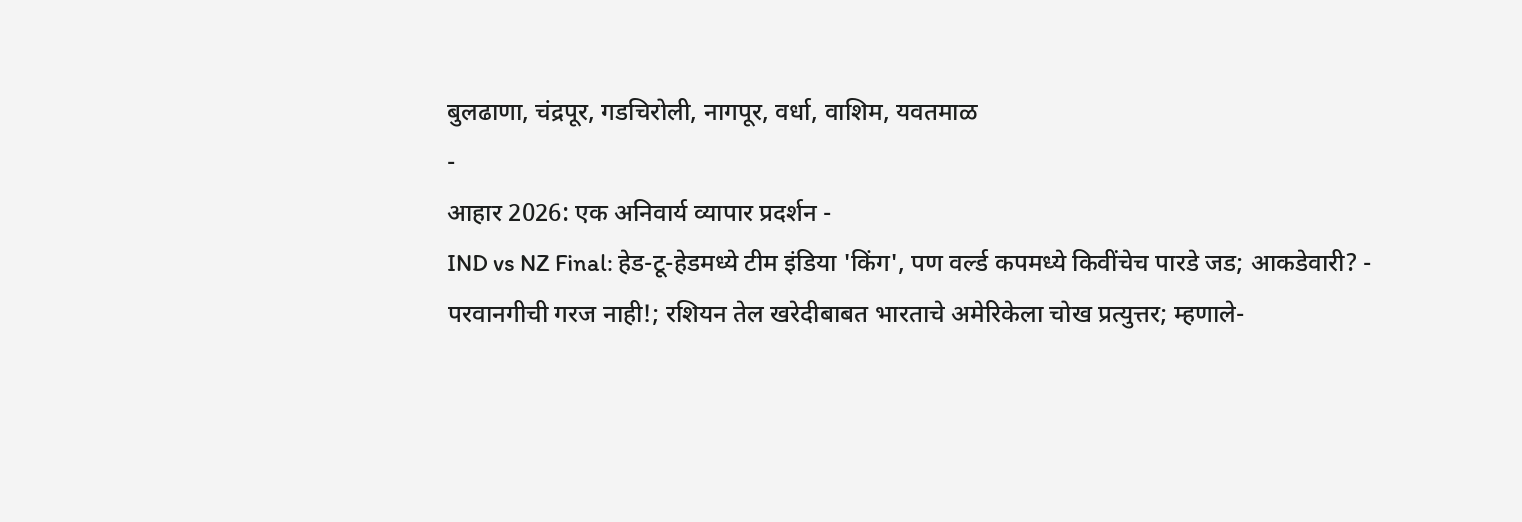बुलढाणा, चंद्रपूर, गडचिरोली, नागपूर, वर्धा, वाशिम, यवतमाळ
-
आहार 2026: एक अनिवार्य व्यापार प्रदर्शन -
IND vs NZ Final: हेड-टू-हेडमध्ये टीम इंडिया 'किंग', पण वर्ल्ड कपमध्ये किवींचेच पारडे जड; आकडेवारी? -
परवानगीची गरज नाही!; रशियन तेल खरेदीबाबत भारताचे अमेरिकेला चोख प्रत्युत्तर; म्हणाले-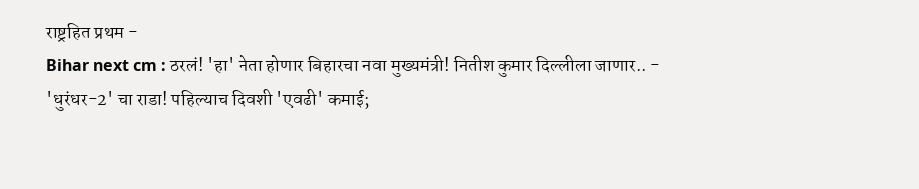राष्ट्रहित प्रथम -
Bihar next cm : ठरलं! 'हा' नेता होणार बिहारचा नवा मुख्यमंत्री! नितीश कुमार दिल्लीला जाणार.. -
'धुरंधर-2' चा राडा! पहिल्याच दिवशी 'एवढी' कमाई;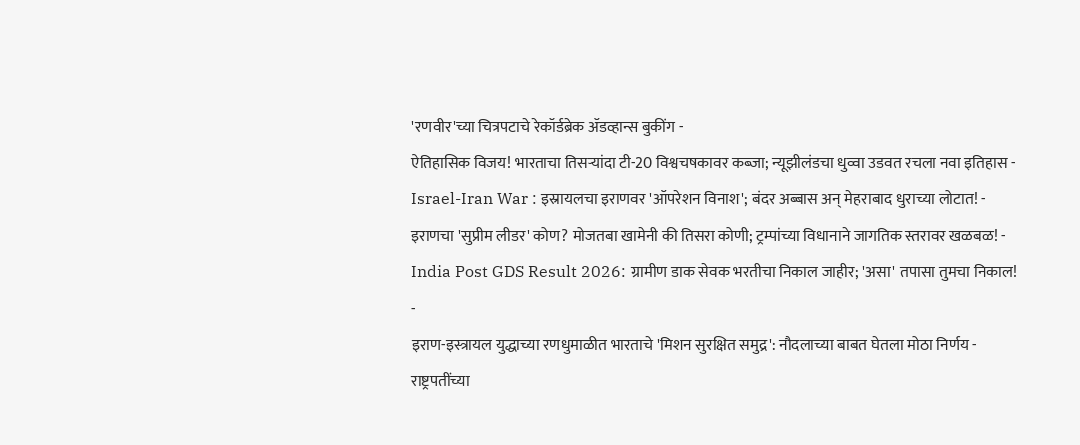'रणवीर'च्या चित्रपटाचे रेकॉर्डब्रेक ॲडव्हान्स बुकींग -
ऐतिहासिक विजय! भारताचा तिसऱ्यांदा टी-20 विश्वचषकावर कब्जा; न्यूझीलंडचा धुव्वा उडवत रचला नवा इतिहास -
Israel-Iran War : इस्रायलचा इराणवर 'ऑपरेशन विनाश'; बंदर अब्बास अन् मेहराबाद धुराच्या लोटात! -
इराणचा 'सुप्रीम लीडर' कोण? मोजतबा खामेनी की तिसरा कोणी; ट्रम्पांच्या विधानाने जागतिक स्तरावर खळबळ! -
India Post GDS Result 2026: ग्रामीण डाक सेवक भरतीचा निकाल जाहीर; 'असा' तपासा तुमचा निकाल! -
इराण-इस्त्रायल युद्धाच्या रणधुमाळीत भारताचे 'मिशन सुरक्षित समुद्र': नौदलाच्या बाबत घेतला मोठा निर्णय -
राष्ट्रपतींच्या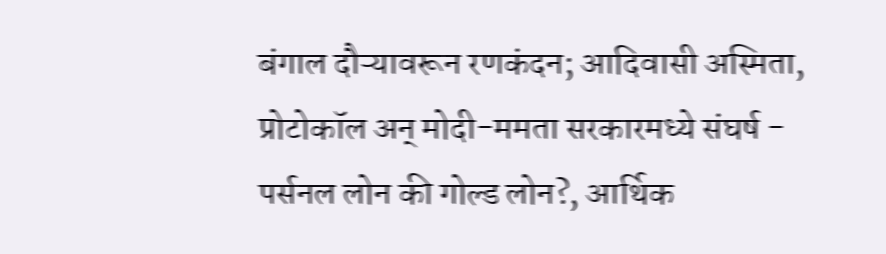बंगाल दौऱ्यावरून रणकंदन; आदिवासी अस्मिता, प्रोटोकॉल अन् मोदी-ममता सरकारमध्ये संघर्ष -
पर्सनल लोन की गोल्ड लोन?, आर्थिक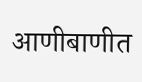आणीबाणीत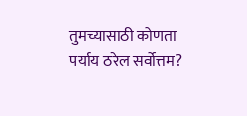तुमच्यासाठी कोणता पर्याय ठरेल सर्वोत्तम?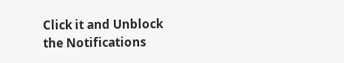Click it and Unblock the Notifications